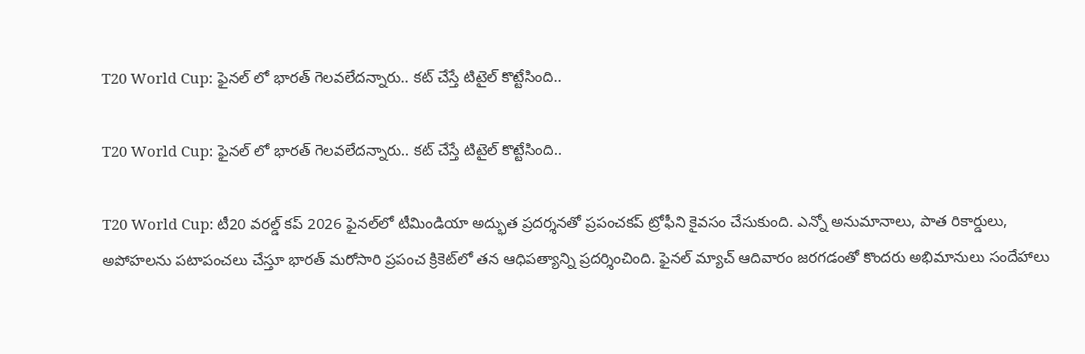T20 World Cup: ఫైనల్ లో భారత్ గెలవలేదన్నారు.. కట్ చేస్తే టిటైల్ కొట్టేసింది..

T20 World Cup: ఫైనల్ లో భారత్ గెలవలేదన్నారు.. కట్ చేస్తే టిటైల్ కొట్టేసింది..

T20 World Cup: టీ20 వరల్డ్ కప్ 2026 ఫైనల్‌లో టీమిండియా అద్భుత ప్రదర్శనతో ప్రపంచకప్‌ ట్రోఫీని కైవసం చేసుకుంది. ఎన్నో అనుమానాలు, పాత రికార్డులు, అపోహలను పటాపంచలు చేస్తూ భారత్ మరోసారి ప్రపంచ క్రికెట్‌లో తన ఆధిపత్యాన్ని ప్రదర్శించింది. ఫైనల్ మ్యాచ్ ఆదివారం జరగడంతో కొందరు అభిమానులు సందేహాలు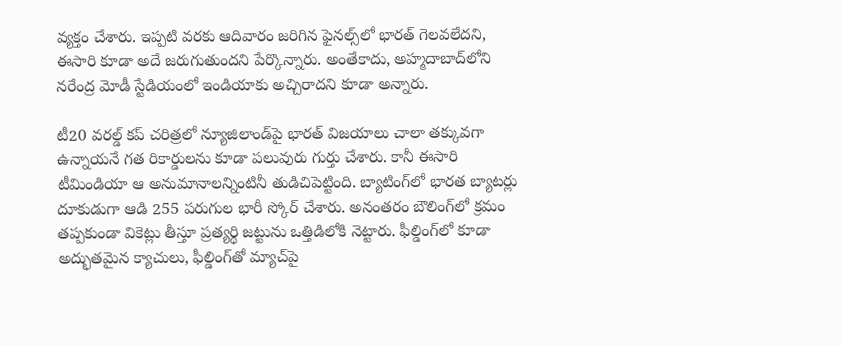వ్యక్తం చేశారు. ఇప్పటి వరకు ఆదివారం జరిగిన ఫైనల్స్‌లో భారత్ గెలవలేదని, ఈసారి కూడా అదే జరుగుతుందని పేర్కొన్నారు. అంతేకాదు, అహ్మదాబాద్‌లోని నరేంద్ర మోడీ స్టేడియంలో ఇండియాకు అచ్చిరాదని కూడా అన్నారు.

టీ20 వరల్డ్ కప్ చరిత్రలో న్యూజిలాండ్‌పై భారత్ విజయాలు చాలా తక్కువగా ఉన్నాయనే గత రికార్డులను కూడా పలువురు గుర్తు చేశారు. కానీ ఈసారి టీమిండియా ఆ అనుమానాలన్నింటినీ తుడిచిపెట్టింది. బ్యాటింగ్‌లో భారత బ్యాటర్లు దూకుడుగా ఆడి 255 పరుగుల భారీ స్కోర్ చేశారు. అనంతరం బౌలింగ్‌లో క్రమం తప్పకుండా వికెట్లు తీస్తూ ప్రత్యర్థి జట్టును ఒత్తిడిలోకి నెట్టారు. ఫీల్డింగ్‌లో కూడా అద్భుతమైన క్యాచులు, ఫీల్డింగ్‌తో మ్యాచ్‌పై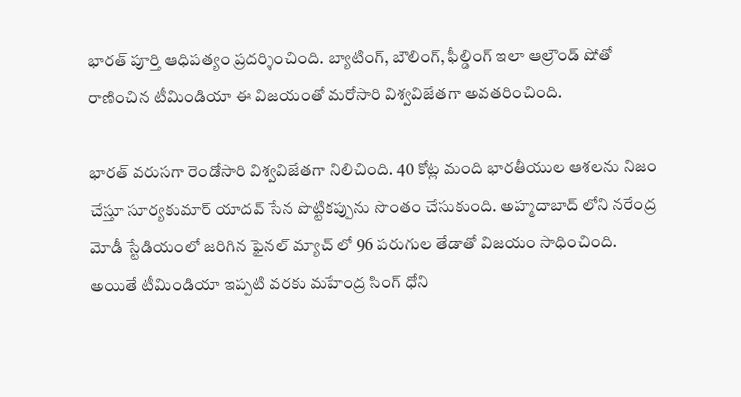భారత్ పూర్తి ఆధిపత్యం ప్రదర్శించింది. బ్యాటింగ్, బౌలింగ్, ఫీల్డింగ్ ఇలా ఆల్రౌండ్ షోతో రాణించిన టీమిండియా ఈ విజయంతో మరోసారి విశ్వవిజేతగా అవతరించింది.

భారత్ వరుసగా రెండోసారి విశ్వవిజేతగా నిలిచింది. 40 కోట్ల మంది భారతీయుల ఆశలను నిజం చేస్తూ సూర్యకుమార్ యాదవ్ సేన పొట్టికప్పును సొంతం చేసుకుంది. అహ్మదాబాద్ లోని నరేంద్ర మోడీ స్టేడియంలో జరిగిన ఫైనల్ మ్యాచ్ లో 96 పరుగుల తేడాతో విజయం సాధించింది. అయితే టీమిండియా ఇప్పటి వరకు మహేంద్ర సింగ్ ధోని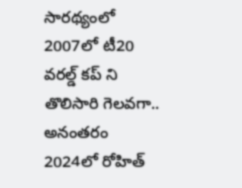సారథ్యంలో 2007లో టీ20 వరల్డ్ కప్ ని తొలిసారి గెలవగా.. అనంతరం 2024లో రోహిత్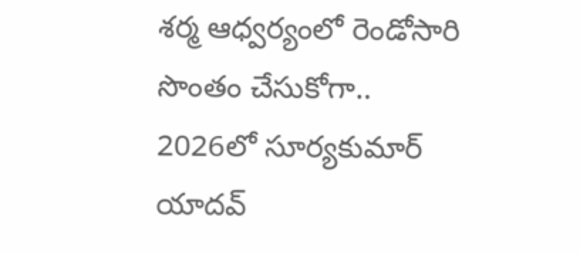శర్మ ఆధ్వర్యంలో రెండోసారి సొంతం చేసుకోగా.. 2026లో సూర్యకుమార్ యాదవ్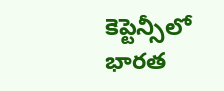కెప్టెన్సీలో భారత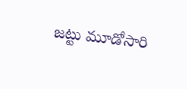జట్టు మూడోసారి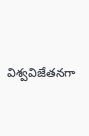విశ్వవిజేతనగా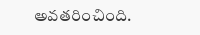అవతరించింది.